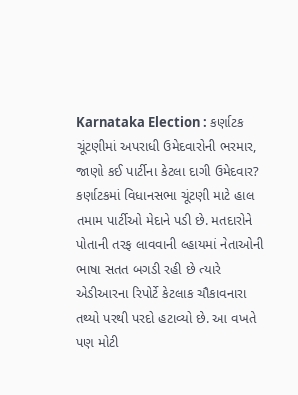Karnataka Election : કર્ણાટક ચૂંટણીમાં અપરાધી ઉમેદવારોની ભરમાર, જાણો કઈ પાર્ટીના કેટલા દાગી ઉમેદવાર?
કર્ણાટકમાં વિધાનસભા ચૂંટણી માટે હાલ તમામ પાર્ટીઓ મેદાને પડી છે. મતદારોને પોતાની તરફ લાવવાની લ્હાયમાં નેતાઓની ભાષા સતત બગડી રહી છે ત્યારે એડીઆરના રિપોર્ટે કેટલાક ચૌકાવનારા તથ્યો પરથી પરદો હટાવ્યો છે. આ વખતે પણ મોટી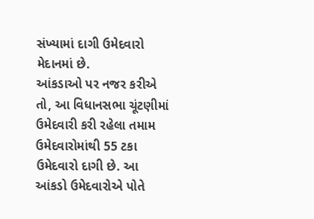સંખ્યામાં દાગી ઉમેદવારો મેદાનમાં છે.
આંકડાઓ પર નજર કરીએ તો, આ વિધાનસભા ચૂંટણીમાં ઉમેદવારી કરી રહેલા તમામ ઉમેદવારોમાંથી 55 ટકા ઉમેદવારો દાગી છે. આ આંકડો ઉમેદવારોએ પોતે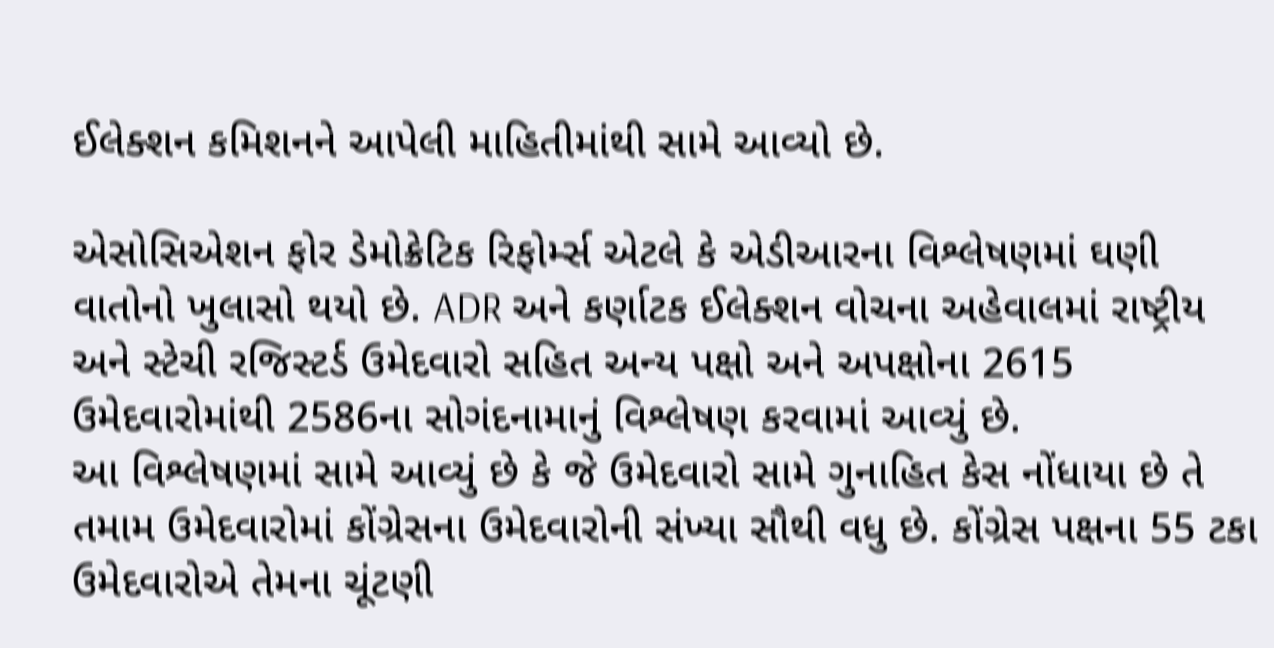ઈલેક્શન કમિશનને આપેલી માહિતીમાંથી સામે આવ્યો છે.

એસોસિએશન ફોર ડેમોક્રેટિક રિફોર્મ્સ એટલે કે એડીઆરના વિશ્લેષણમાં ઘણી વાતોનો ખુલાસો થયો છે. ADR અને કર્ણાટક ઈલેક્શન વોચના અહેવાલમાં રાષ્ટ્રીય અને સ્ટેચી રજિસ્ટર્ડ ઉમેદવારો સહિત અન્ય પક્ષો અને અપક્ષોના 2615 ઉમેદવારોમાંથી 2586ના સોગંદનામાનું વિશ્લેષણ કરવામાં આવ્યું છે.
આ વિશ્લેષણમાં સામે આવ્યું છે કે જે ઉમેદવારો સામે ગુનાહિત કેસ નોંધાયા છે તે તમામ ઉમેદવારોમાં કોંગ્રેસના ઉમેદવારોની સંખ્યા સૌથી વધુ છે. કોંગ્રેસ પક્ષના 55 ટકા ઉમેદવારોએ તેમના ચૂંટણી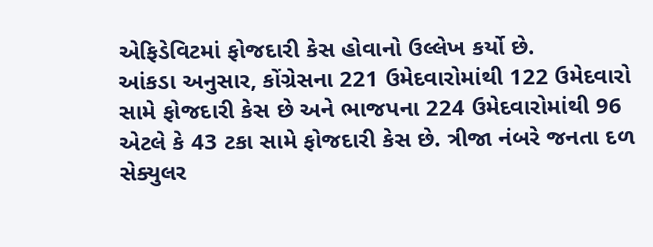એફિડેવિટમાં ફોજદારી કેસ હોવાનો ઉલ્લેખ કર્યો છે.
આંકડા અનુસાર, કોંગ્રેસના 221 ઉમેદવારોમાંથી 122 ઉમેદવારો સામે ફોજદારી કેસ છે અને ભાજપના 224 ઉમેદવારોમાંથી 96 એટલે કે 43 ટકા સામે ફોજદારી કેસ છે. ત્રીજા નંબરે જનતા દળ સેક્યુલર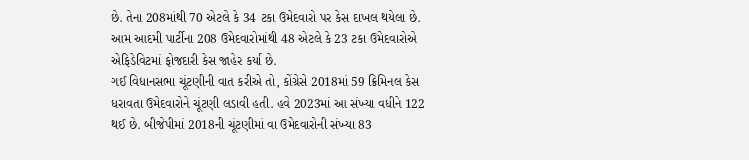છે. તેના 208માંથી 70 એટલે કે 34 ટકા ઉમેદવારો પર કેસ દાખલ થયેલા છે. આમ આદમી પાર્ટીના 208 ઉમેદવારોમાંથી 48 એટલે કે 23 ટકા ઉમેદવારોએ એફિડેવિટમાં ફોજદારી કેસ જાહેર કર્યા છે.
ગઈ વિધાનસભા ચૂંટણીની વાત કરીએ તો, કોંગ્રેસે 2018માં 59 ક્રિમિનલ કેસ ધરાવતા ઉમેદવારોને ચૂંટણી લડાવી હતી. હવે 2023માં આ સંખ્યા વધીને 122 થઈ છે. બીજેપીમાં 2018ની ચૂંટણીમાં વા ઉમેદવારોની સંખ્યા 83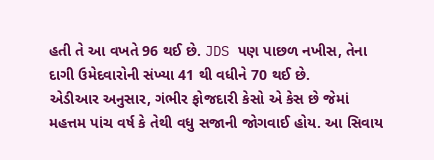હતી તે આ વખતે 96 થઈ છે. JDS પણ પાછળ નખીસ, તેના દાગી ઉમેદવારોની સંખ્યા 41 થી વધીને 70 થઈ છે.
એડીઆર અનુસાર, ગંભીર ફોજદારી કેસો એ કેસ છે જેમાં મહત્તમ પાંચ વર્ષ કે તેથી વધુ સજાની જોગવાઈ હોય. આ સિવાય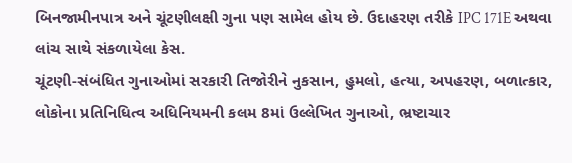બિનજામીનપાત્ર અને ચૂંટણીલક્ષી ગુના પણ સામેલ હોય છે. ઉદાહરણ તરીકે IPC 171E અથવા લાંચ સાથે સંકળાયેલા કેસ.
ચૂંટણી-સંબંધિત ગુનાઓમાં સરકારી તિજોરીને નુકસાન, હુમલો, હત્યા, અપહરણ, બળાત્કાર, લોકોના પ્રતિનિધિત્વ અધિનિયમની કલમ 8માં ઉલ્લેખિત ગુનાઓ, ભ્રષ્ટાચાર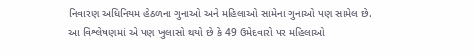નિવારણ અધિનિયમ હેઠળના ગુનાઓ અને મહિલાઓ સામેના ગુનાઓ પણ સામેલ છે.
આ વિશ્લેષણમાં એ પણ ખુલાસો થયો છે કે 49 ઉમેદવારો પર મહિલાઓ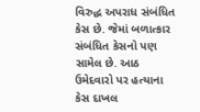વિરુદ્ધ અપરાધ સંબંધિત કેસ છે. જેમાં બળાત્કાર સંબંધિત કેસનો પણ સામેલ છે. આઠ ઉમેદવારો પર હત્યાના કેસ દાખલ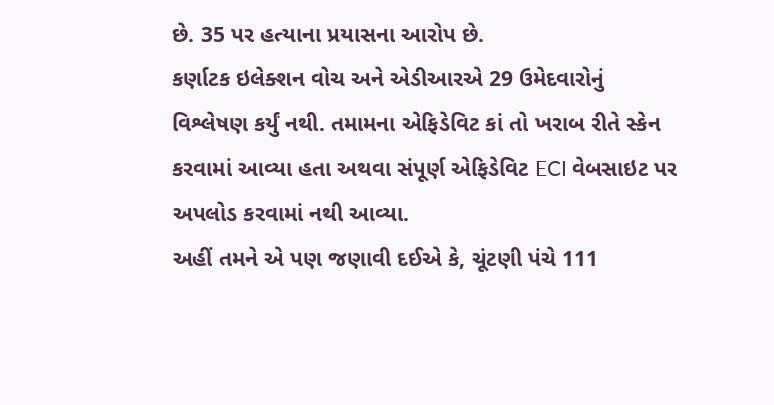છે. 35 પર હત્યાના પ્રયાસના આરોપ છે.
કર્ણાટક ઇલેક્શન વોચ અને એડીઆરએ 29 ઉમેદવારોનું વિશ્લેષણ કર્યું નથી. તમામના એફિડેવિટ કાં તો ખરાબ રીતે સ્કેન કરવામાં આવ્યા હતા અથવા સંપૂર્ણ એફિડેવિટ ECI વેબસાઇટ પર અપલોડ કરવામાં નથી આવ્યા.
અહીં તમને એ પણ જણાવી દઈએ કે, ચૂંટણી પંચે 111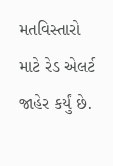મતવિસ્તારો માટે રેડ એલર્ટ જાહેર કર્યું છે.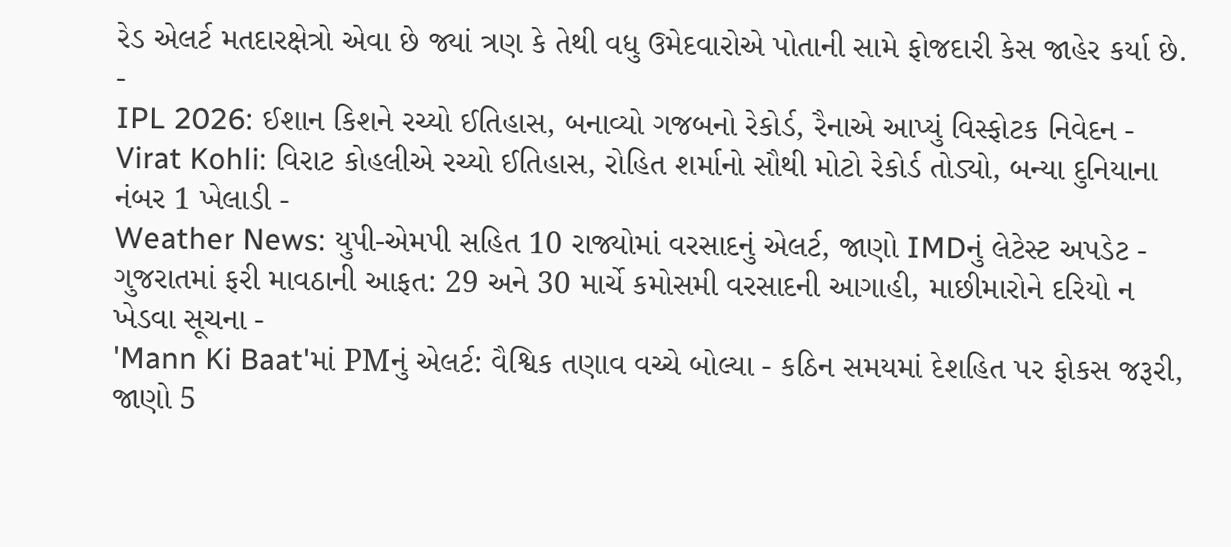રેડ એલર્ટ મતદારક્ષેત્રો એવા છે જ્યાં ત્રણ કે તેથી વધુ ઉમેદવારોએ પોતાની સામે ફોજદારી કેસ જાહેર કર્યા છે.
-
IPL 2026: ઈશાન કિશને રચ્યો ઈતિહાસ, બનાવ્યો ગજબનો રેકોર્ડ, રૈનાએ આપ્યું વિસ્ફોટક નિવેદન -
Virat Kohli: વિરાટ કોહલીએ રચ્યો ઈતિહાસ, રોહિત શર્માનો સૌથી મોટો રેકોર્ડ તોડ્યો, બન્યા દુનિયાના નંબર 1 ખેલાડી -
Weather News: યુપી-એમપી સહિત 10 રાજ્યોમાં વરસાદનું એલર્ટ, જાણો IMDનું લેટેસ્ટ અપડેટ -
ગુજરાતમાં ફરી માવઠાની આફત: 29 અને 30 માર્ચે કમોસમી વરસાદની આગાહી, માછીમારોને દરિયો ન ખેડવા સૂચના -
'Mann Ki Baat'માં PMનું એલર્ટ: વૈશ્વિક તણાવ વચ્ચે બોલ્યા - કઠિન સમયમાં દેશહિત પર ફોકસ જરૂરી, જાણો 5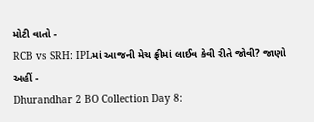મોટી વાતો -
RCB vs SRH: IPLમાં આજની મેચ ફ્રીમાં લાઈવ કેવી રીતે જોવી? જાણો અહીં -
Dhurandhar 2 BO Collection Day 8: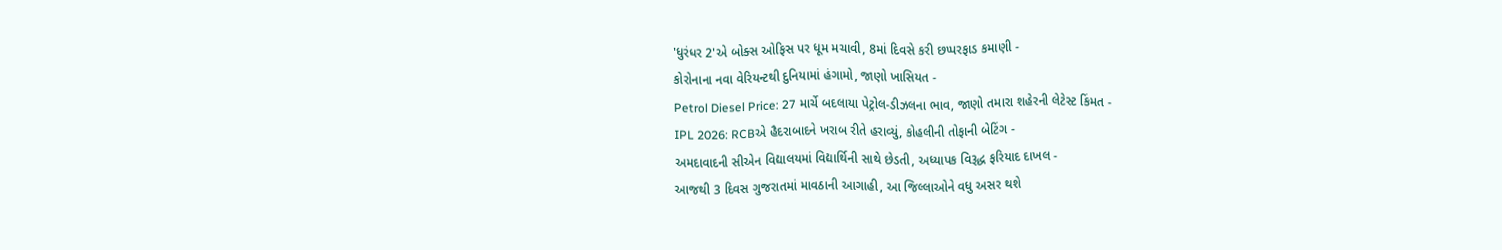'ધુરંધર 2'એ બોક્સ ઓફિસ પર ધૂમ મચાવી, 8માં દિવસે કરી છપ્પરફાડ કમાણી -
કોરોનાના નવા વેરિયન્ટથી દુનિયામાં હંગામો, જાણો ખાસિયત -
Petrol Diesel Price: 27 માર્ચે બદલાયા પેટ્રોલ-ડીઝલના ભાવ, જાણો તમારા શહેરની લેટેસ્ટ કિંમત -
IPL 2026: RCBએ હૈદરાબાદને ખરાબ રીતે હરાવ્યું, કોહલીની તોફાની બેટિંગ -
અમદાવાદની સીએન વિદ્યાલયમાં વિદ્યાર્થિની સાથે છેડતી, અધ્યાપક વિરૂદ્ધ ફરિયાદ દાખલ -
આજથી 3 દિવસ ગુજરાતમાં માવઠાની આગાહી, આ જિલ્લાઓને વધુ અસર થશે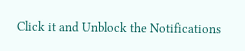Click it and Unblock the Notifications